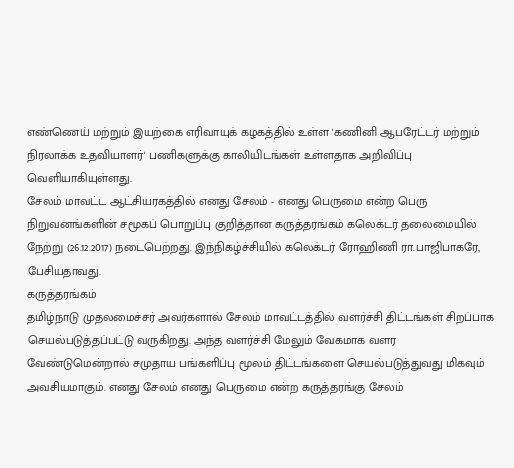எண்ணெய் மற்றும் இயற்கை எரிவாயுக் கழகத்தில் உள்ள 'கணினி ஆபரேட்டர் மற்றும் நிரலாக்க உதவியாளர்' பணிகளுக்கு காலியிடங்கள் உள்ளதாக அறிவிப்பு வெளியாகியுள்ளது.
சேலம் மாவட்ட ஆட்சியரகத்தில் எனது சேலம் - எனது பெருமை என்ற பெரு நிறுவனங்களின் சமூகப் பொறுப்பு குறித்தான கருத்தரங்கம் கலெக்டர் தலைமையில் நேற்று (26.12.2017) நடைபெற்றது. இந்நிகழ்ச்சியில் கலெக்டர் ரோஹிணி ரா.பாஜிபாகரே, பேசியதாவது.
கருத்தரங்கம்
தமிழ்நாடு முதலமைச்சர் அவர்களால் சேலம் மாவட்டத்தில் வளர்ச்சி திட்டங்கள் சிறப்பாக செயல்படுத்தப்பட்டு வருகிறது. அந்த வளர்ச்சி மேலும் வேகமாக வளர வேண்டுமென்றால் சமுதாய பங்களிப்பு மூலம் திட்டங்களை செயல்படுத்துவது மிகவும் அவசியமாகும். எனது சேலம் எனது பெருமை என்ற கருத்தரங்கு சேலம்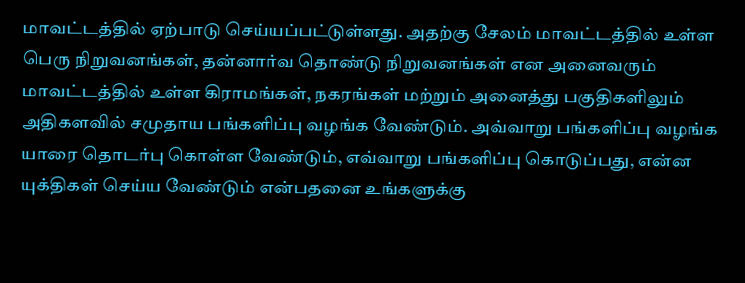மாவட்டத்தில் ஏற்பாடு செய்யப்பட்டுள்ளது. அதற்கு சேலம் மாவட்டத்தில் உள்ள பெரு நிறுவனங்கள், தன்னார்வ தொண்டு நிறுவனங்கள் என அனைவரும் மாவட்டத்தில் உள்ள கிராமங்கள், நகரங்கள் மற்றும் அனைத்து பகுதிகளிலும் அதிகளவில் சமுதாய பங்களிப்பு வழங்க வேண்டும். அவ்வாறு பங்களிப்பு வழங்க யாரை தொடர்பு கொள்ள வேண்டும், எவ்வாறு பங்களிப்பு கொடுப்பது, என்ன யுக்திகள் செய்ய வேண்டும் என்பதனை உங்களுக்கு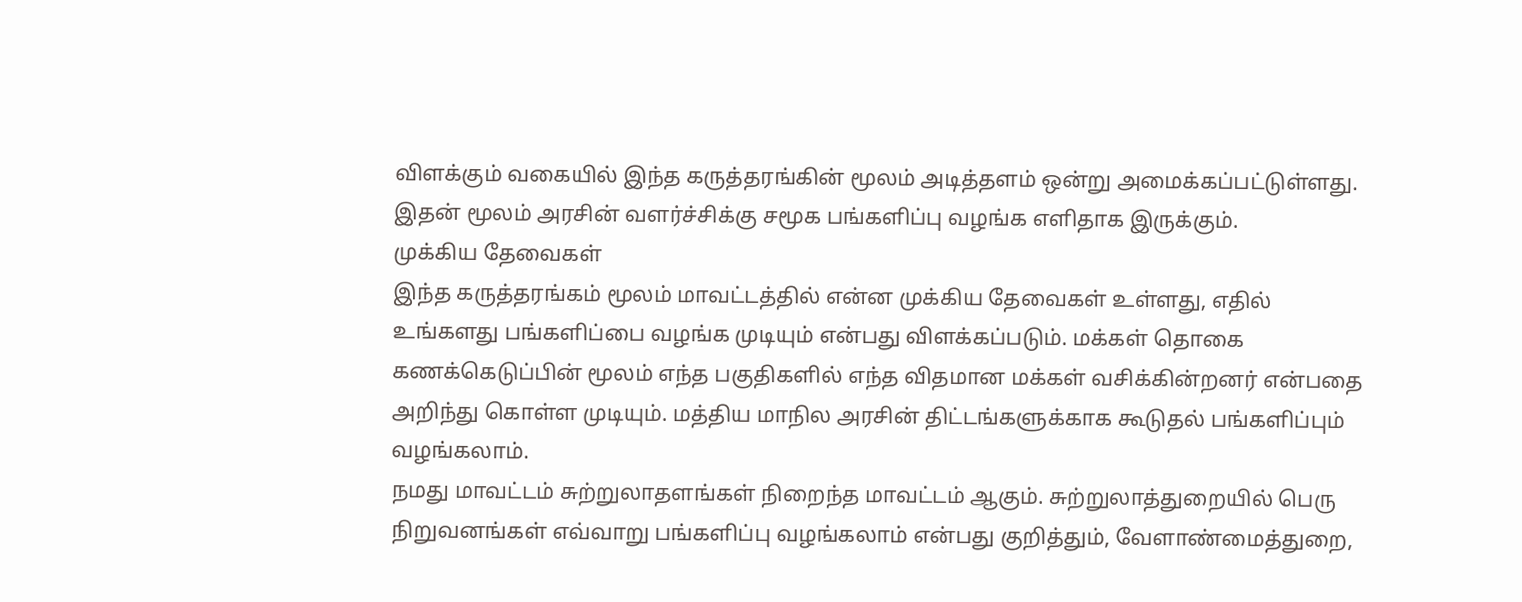விளக்கும் வகையில் இந்த கருத்தரங்கின் மூலம் அடித்தளம் ஒன்று அமைக்கப்பட்டுள்ளது. இதன் மூலம் அரசின் வளர்ச்சிக்கு சமூக பங்களிப்பு வழங்க எளிதாக இருக்கும்.
முக்கிய தேவைகள்
இந்த கருத்தரங்கம் மூலம் மாவட்டத்தில் என்ன முக்கிய தேவைகள் உள்ளது, எதில் உங்களது பங்களிப்பை வழங்க முடியும் என்பது விளக்கப்படும். மக்கள் தொகை கணக்கெடுப்பின் மூலம் எந்த பகுதிகளில் எந்த விதமான மக்கள் வசிக்கின்றனர் என்பதை அறிந்து கொள்ள முடியும். மத்திய மாநில அரசின் திட்டங்களுக்காக கூடுதல் பங்களிப்பும் வழங்கலாம்.
நமது மாவட்டம் சுற்றுலாதளங்கள் நிறைந்த மாவட்டம் ஆகும். சுற்றுலாத்துறையில் பெரு நிறுவனங்கள் எவ்வாறு பங்களிப்பு வழங்கலாம் என்பது குறித்தும், வேளாண்மைத்துறை,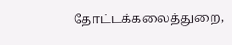தோட்டக்கலைத்துறை,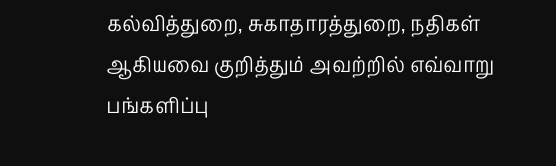கல்வித்துறை, சுகாதாரத்துறை, நதிகள் ஆகியவை குறித்தும் அவற்றில் எவ்வாறு பங்களிப்பு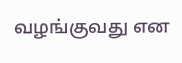வழங்குவது என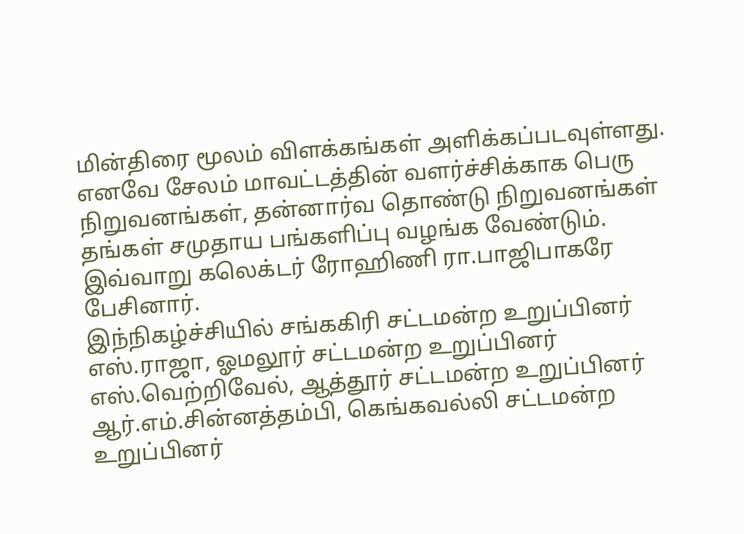மின்திரை மூலம் விளக்கங்கள் அளிக்கப்படவுள்ளது. எனவே சேலம் மாவட்டத்தின் வளர்ச்சிக்காக பெரு நிறுவனங்கள், தன்னார்வ தொண்டு நிறுவனங்கள் தங்கள் சமுதாய பங்களிப்பு வழங்க வேண்டும். இவ்வாறு கலெக்டர் ரோஹிணி ரா.பாஜிபாகரே பேசினார்.
இந்நிகழ்ச்சியில் சங்ககிரி சட்டமன்ற உறுப்பினர் எஸ்.ராஜா, ஓமலூர் சட்டமன்ற உறுப்பினர் எஸ்.வெற்றிவேல், ஆத்தூர் சட்டமன்ற உறுப்பினர் ஆர்.எம்.சின்னத்தம்பி, கெங்கவல்லி சட்டமன்ற உறுப்பினர்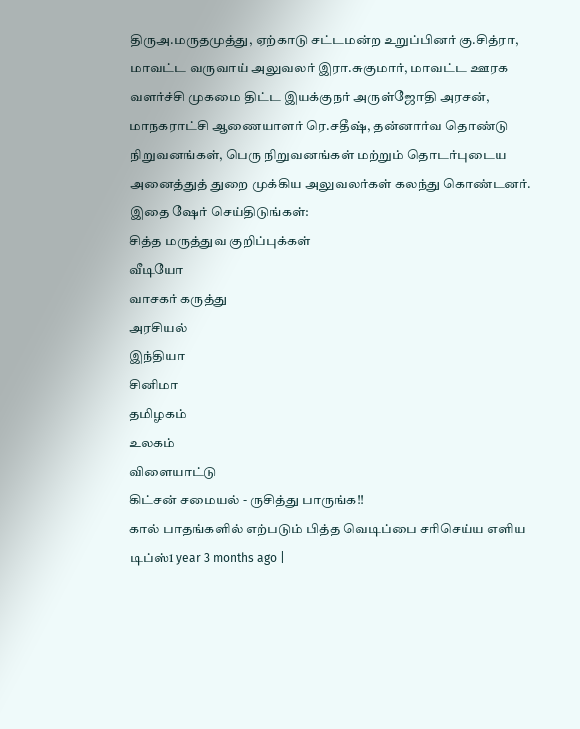திருஅ.மருதமுத்து, ஏற்காடு சட்டமன்ற உறுப்பினர் கு.சித்ரா, மாவட்ட வருவாய் அலுவலர் இரா.சுகுமார், மாவட்ட ஊரக வளர்ச்சி முகமை திட்ட இயக்குநர் அருள்ஜோதி அரசன், மாநகராட்சி ஆணையாளர் ரெ.சதீஷ், தன்னார்வ தொண்டு நிறுவனங்கள், பெரு நிறுவனங்கள் மற்றும் தொடர்புடைய அனைத்துத் துறை முக்கிய அலுவலர்கள் கலந்து கொண்டனர்.
இதை ஷேர் செய்திடுங்கள்:
சித்த மருத்துவ குறிப்புக்கள்
வீடியோ
வாசகர் கருத்து
அரசியல்
இந்தியா
சினிமா
தமிழகம்
உலகம்
விளையாட்டு
கிட்சன் சமையல் - ருசித்து பாருங்க!!
கால் பாதங்களில் எற்படும் பித்த வெடிப்பை சரிசெய்ய எளிய டிப்ஸ்1 year 3 months ago |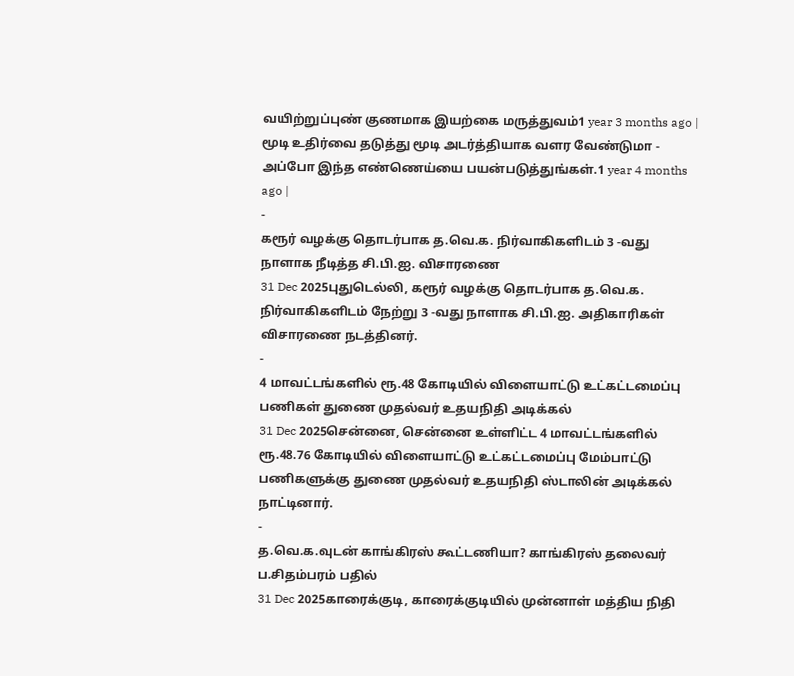வயிற்றுப்புண் குணமாக இயற்கை மருத்துவம்1 year 3 months ago |
மூடி உதிர்வை தடுத்து மூடி அடர்த்தியாக வளர வேண்டுமா - அப்போ இந்த எண்ணெய்யை பயன்படுத்துங்கள்.1 year 4 months ago |
-
கரூர் வழக்கு தொடர்பாக த.வெ.க. நிர்வாகிகளிடம் 3 -வது நாளாக நீடித்த சி.பி.ஐ. விசாரணை
31 Dec 2025புதுடெல்லி, கரூர் வழக்கு தொடர்பாக த.வெ.க. நிர்வாகிகளிடம் நேற்று 3 -வது நாளாக சி.பி.ஐ. அதிகாரிகள் விசாரணை நடத்தினர்.
-
4 மாவட்டங்களில் ரூ.48 கோடியில் விளையாட்டு உட்கட்டமைப்பு பணிகள் துணை முதல்வர் உதயநிதி அடிக்கல்
31 Dec 2025சென்னை, சென்னை உள்ளிட்ட 4 மாவட்டங்களில் ரூ.48.76 கோடியில் விளையாட்டு உட்கட்டமைப்பு மேம்பாட்டு பணிகளுக்கு துணை முதல்வர் உதயநிதி ஸ்டாலின் அடிக்கல் நாட்டினார்.
-
த.வெ.க.வுடன் காங்கிரஸ் கூட்டணியா? காங்கிரஸ் தலைவர் ப.சிதம்பரம் பதில்
31 Dec 2025காரைக்குடி, காரைக்குடியில் முன்னாள் மத்திய நிதி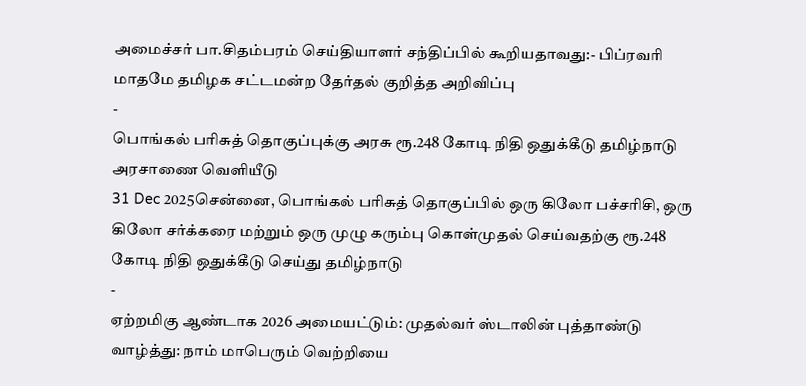அமைச்சர் பா.சிதம்பரம் செய்தியாளர் சந்திப்பில் கூறியதாவது:- பிப்ரவரி மாதமே தமிழக சட்டமன்ற தேர்தல் குறித்த அறிவிப்பு
-
பொங்கல் பரிசுத் தொகுப்புக்கு அரசு ரூ.248 கோடி நிதி ஒதுக்கீடு தமிழ்நாடு அரசாணை வெளியீடு
31 Dec 2025சென்னை, பொங்கல் பரிசுத் தொகுப்பில் ஒரு கிலோ பச்சரிசி, ஒரு கிலோ சர்க்கரை மற்றும் ஒரு முழு கரும்பு கொள்முதல் செய்வதற்கு ரூ.248 கோடி நிதி ஒதுக்கீடு செய்து தமிழ்நாடு
-
ஏற்றமிகு ஆண்டாக 2026 அமையட்டும்: முதல்வர் ஸ்டாலின் புத்தாண்டு வாழ்த்து: நாம் மாபெரும் வெற்றியை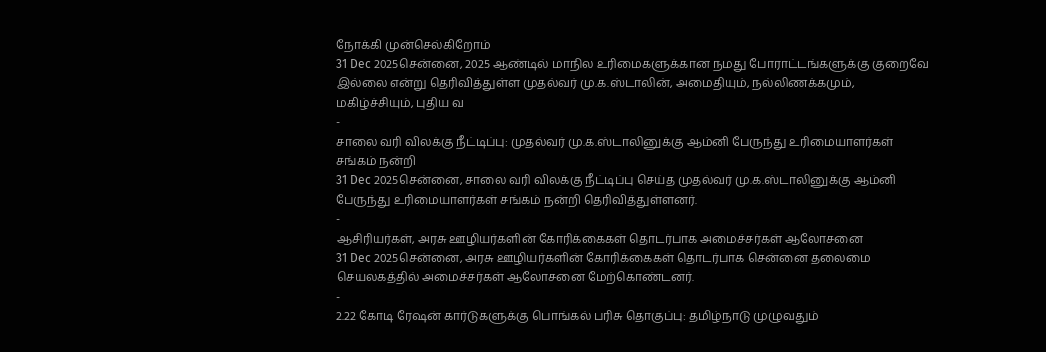நோக்கி முன்செல்கிறோம்
31 Dec 2025சென்னை, 2025 ஆண்டில் மாநில உரிமைகளுக்கான நமது போராட்டங்களுக்கு குறைவே இல்லை என்று தெரிவித்துள்ள முதல்வர் மு.க.ஸ்டாலின், அமைதியும், நல்லிணக்கமும், மகிழ்ச்சியும், புதிய வ
-
சாலை வரி விலக்கு நீட்டிப்பு: முதல்வர் மு.க.ஸ்டாலினுக்கு ஆம்னி பேருந்து உரிமையாளர்கள் சங்கம் நன்றி
31 Dec 2025சென்னை, சாலை வரி விலக்கு நீட்டிப்பு செய்த முதல்வர் மு.க.ஸ்டாலினுக்கு ஆம்னி பேருந்து உரிமையாளர்கள் சங்கம் நன்றி தெரிவித்துள்ளனர்.
-
ஆசிரியர்கள், அரசு ஊழியர்களின் கோரிக்கைகள் தொடர்பாக அமைச்சர்கள் ஆலோசனை
31 Dec 2025சென்னை, அரசு ஊழியர்களின் கோரிக்கைகள் தொடர்பாக சென்னை தலைமை செயலகத்தில் அமைச்சர்கள் ஆலோசனை மேற்கொண்டனர்.
-
2.22 கோடி ரேஷன் கார்டுகளுக்கு பொங்கல் பரிசு தொகுப்பு: தமிழ்நாடு முழுவதும்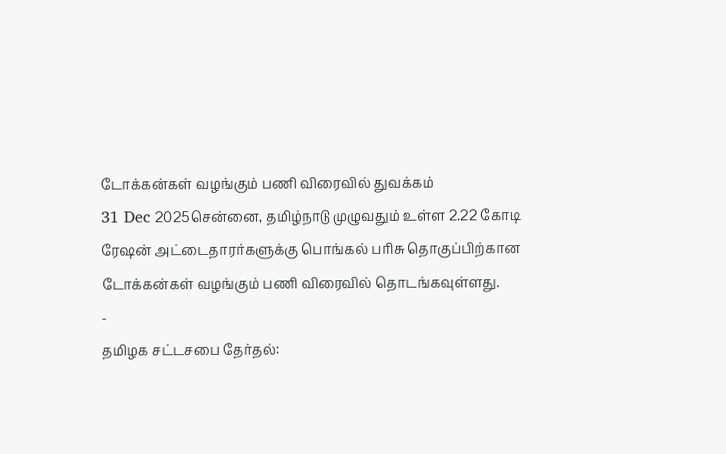டோக்கன்கள் வழங்கும் பணி விரைவில் துவக்கம்
31 Dec 2025சென்னை, தமிழ்நாடு முழுவதும் உள்ள 2.22 கோடி ரேஷன் அட்டைதாரர்களுக்கு பொங்கல் பரிசு தொகுப்பிற்கான டோக்கன்கள் வழங்கும் பணி விரைவில் தொடங்கவுள்ளது.
-
தமிழக சட்டசபை தேர்தல்: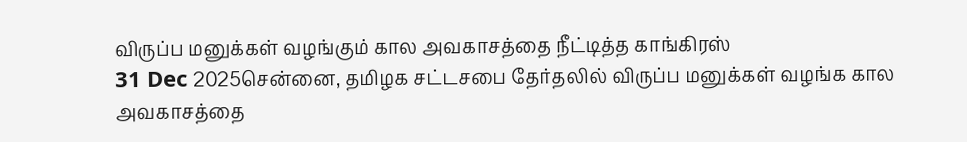விருப்ப மனுக்கள் வழங்கும் கால அவகாசத்தை நீட்டித்த காங்கிரஸ்
31 Dec 2025சென்னை, தமிழக சட்டசபை தேர்தலில் விருப்ப மனுக்கள் வழங்க கால அவகாசத்தை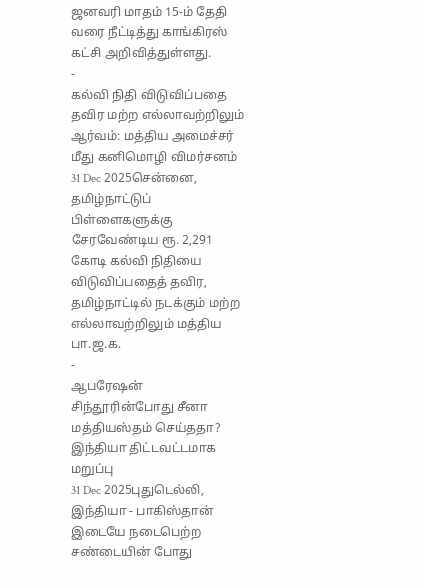ஜனவரி மாதம் 15-ம் தேதி வரை நீட்டித்து காங்கிரஸ் கட்சி அறிவித்துள்ளது.
-
கல்வி நிதி விடுவிப்பதை தவிர மற்ற எல்லாவற்றிலும் ஆர்வம்: மத்திய அமைச்சர் மீது கனிமொழி விமர்சனம்
31 Dec 2025சென்னை, தமிழ்நாட்டுப் பிள்ளைகளுக்கு சேரவேண்டிய ரூ. 2,291 கோடி கல்வி நிதியை விடுவிப்பதைத் தவிர, தமிழ்நாட்டில் நடக்கும் மற்ற எல்லாவற்றிலும் மத்திய பா.ஜ.க.
-
ஆபரேஷன் சிந்தூரின்போது சீனா மத்தியஸ்தம் செய்ததா? இந்தியா திட்டவட்டமாக மறுப்பு
31 Dec 2025புதுடெல்லி, இந்தியா - பாகிஸ்தான் இடையே நடைபெற்ற சண்டையின் போது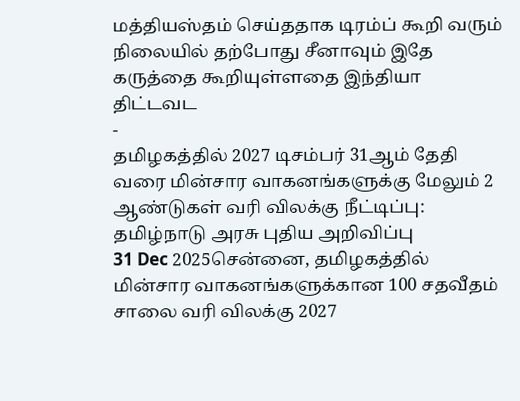மத்தியஸ்தம் செய்ததாக டிரம்ப் கூறி வரும் நிலையில் தற்போது சீனாவும் இதே கருத்தை கூறியுள்ளதை இந்தியா திட்டவட
-
தமிழகத்தில் 2027 டிசம்பர் 31ஆம் தேதி வரை மின்சார வாகனங்களுக்கு மேலும் 2 ஆண்டுகள் வரி விலக்கு நீட்டிப்பு: தமிழ்நாடு அரசு புதிய அறிவிப்பு
31 Dec 2025சென்னை, தமிழகத்தில் மின்சார வாகனங்களுக்கான 100 சதவீதம் சாலை வரி விலக்கு 2027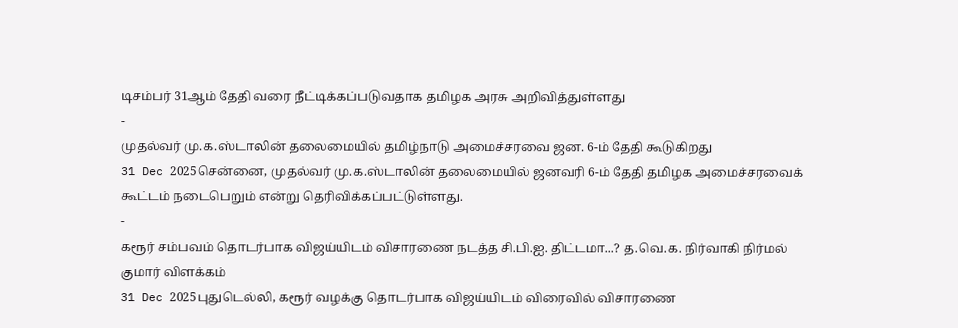டிசம்பர் 31ஆம் தேதி வரை நீட்டிக்கப்படுவதாக தமிழக அரசு அறிவித்துள்ளது
-
முதல்வர் மு.க.ஸ்டாலின் தலைமையில் தமிழ்நாடு அமைச்சரவை ஜன. 6-ம் தேதி கூடுகிறது
31 Dec 2025சென்னை, முதல்வர் மு.க.ஸ்டாலின் தலைமையில் ஜனவரி 6-ம் தேதி தமிழக அமைச்சரவைக் கூட்டம் நடைபெறும் என்று தெரிவிக்கப்பட்டுள்ளது.
-
கரூர் சம்பவம் தொடர்பாக விஜய்யிடம் விசாரணை நடத்த சி.பி.ஐ. திட்டமா...? த.வெ.க. நிர்வாகி நிர்மல் குமார் விளக்கம்
31 Dec 2025புதுடெல்லி, கரூர் வழக்கு தொடர்பாக விஜய்யிடம் விரைவில் விசாரணை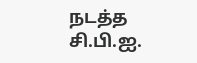நடத்த சி.பி.ஐ.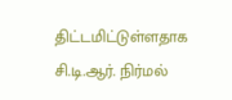திட்டமிட்டுள்ளதாக சி.டி.ஆர். நிர்மல்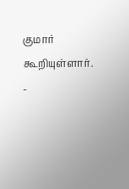குமார் கூறியுள்ளார்.
-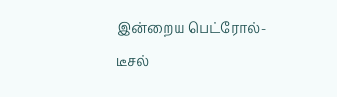இன்றைய பெட்ரோல்-டீசல்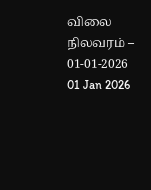விலை நிலவரம் – 01-01-2026
01 Jan 2026